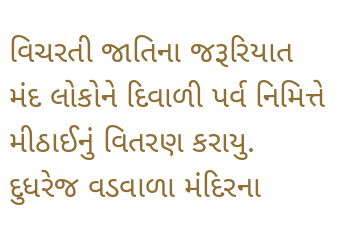વિચરતી જાતિના જરૂરિયાત મંદ લોકોને દિવાળી પર્વ નિમિત્તે મીઠાઈનું વિતરણ કરાયુ.
દુધરેજ વડવાળા મંદિરના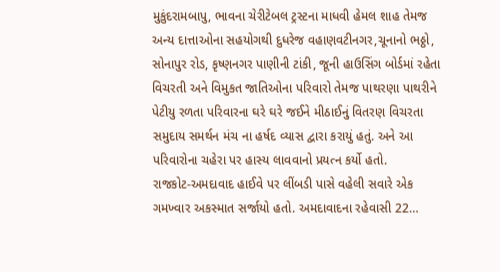મુકુંદરામબાપુ, ભાવના ચેરીટેબલ ટ્રસ્ટના માધવી હેમલ શાહ તેમજ અન્ય દાત્તાઓના સહયોગથી દુધરેજ વહાણવટીનગર,ચૂનાનો ભઠ્ઠો, સોનાપુર રોડ, કૃષ્ણનગર પાણીની ટાંકી, જૂની હાઉસિંગ બોર્ડમાં રહેતા વિચરતી અને વિમુકત જાતિઓના પરિવારો તેમજ પાથરણા પાથરીને પેટીયુ રળતા પરિવારના ઘરે ઘરે જઈને મીઠાઈનું વિતરણ વિચરતા સમુદાય સમર્થન મંચ ના હર્ષદ વ્યાસ દ્વારા કરાયું હતું. અને આ પરિવારોના ચહેરા પર હાસ્ય લાવવાનો પ્રયત્ન કર્યો હતો.
રાજકોટ-અમદાવાદ હાઈવે પર લીંબડી પાસે વહેલી સવારે એક ગમખ્વાર અકસ્માત સર્જાયો હતો. અમદાવાદના રહેવાસી 22…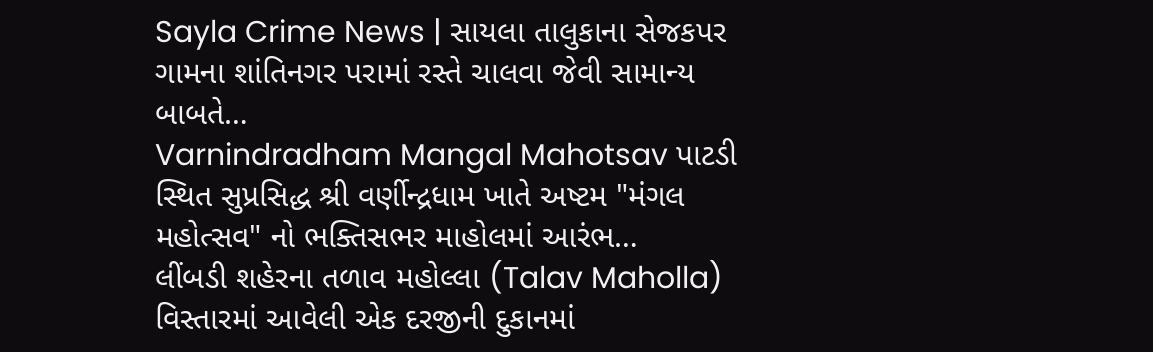Sayla Crime News | સાયલા તાલુકાના સેજકપર ગામના શાંતિનગર પરામાં રસ્તે ચાલવા જેવી સામાન્ય બાબતે…
Varnindradham Mangal Mahotsav પાટડી સ્થિત સુપ્રસિદ્ધ શ્રી વર્ણીન્દ્રધામ ખાતે અષ્ટમ "મંગલ મહોત્સવ" નો ભક્તિસભર માહોલમાં આરંભ…
લીંબડી શહેરના તળાવ મહોલ્લા (Talav Maholla) વિસ્તારમાં આવેલી એક દરજીની દુકાનમાં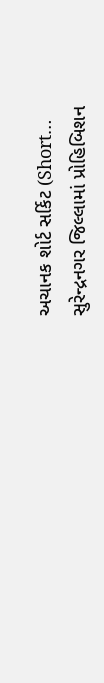અચાનક શોર્ટ સર્કિટ (Short…
સુરેન્દ્રનગર જિલ્લામાં પ્રોહિબિશન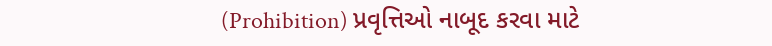(Prohibition) પ્રવૃત્તિઓ નાબૂદ કરવા માટે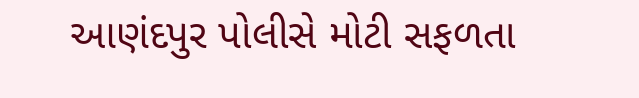આણંદપુર પોલીસે મોટી સફળતા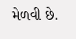મેળવી છે.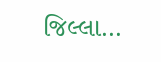જિલ્લા…